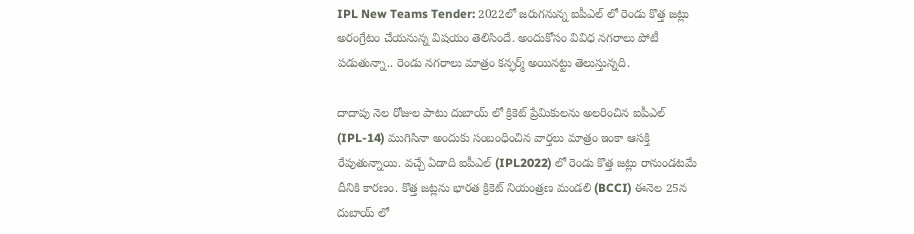IPL New Teams Tender: 2022లో జరుగనున్న ఐపీఎల్ లో రెండు కొత్త జట్లు అరంగ్రేటం చేయనున్న విషయం తెలిసిందే. అందుకోసం వివిధ నగరాలు పోటీ పడుతున్నా.. రెండు నగరాలు మాత్రం కన్ఫర్మ్ అయినట్టు తెలుస్తున్నది.

దాదాపు నెల రోజుల పాటు దుబాయ్ లో క్రికెట్ ప్రేమికులను అలరించిన ఐపీఎల్ (IPL-14) ముగిసినా అందుకు సంబంధించిన వార్తలు మాత్రం ఇంకా ఆసక్తి రేపుతున్నాయి. వచ్చే ఏడాది ఐపీఎల్ (IPL2022) లో రెండు కొత్త జట్లు రానుండటమే దీనికి కారణం. కొత్త జట్లను భారత క్రికెట్ నియంత్రణ మండలి (BCCI) ఈనెల 25న దుబాయ్ లో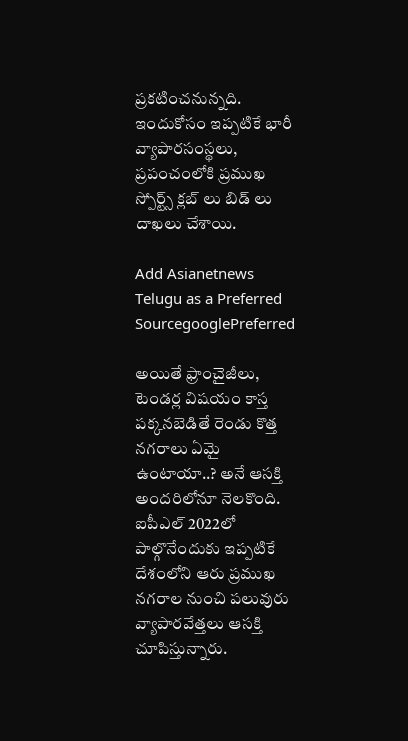ప్రకటించనున్నది. ఇందుకోసం ఇప్పటికే భారీ వ్యాపారసంస్థలు, ప్రపంచంలోకి ప్రముఖ స్పోర్ట్స్ క్లబ్ లు బిడ్ లు దాఖలు చేశాయి.

Add Asianetnews Telugu as a Preferred SourcegooglePreferred

అయితే ఫ్రాంచైజీలు, టెండర్ల విషయం కాస్త పక్కనబెడితే రెండు కొత్త నగరాలు ఏమై ఉంటాయా..? అనే ఆసక్తి అందరిలోనూ నెలకొంది. ఐపీఎల్ 2022లో పాల్గొనేందుకు ఇప్పటికే దేశంలోని ఆరు ప్రముఖ నగరాల నుంచి పలువురు వ్యాపారవేత్తలు ఆసక్తి చూపిస్తున్నారు.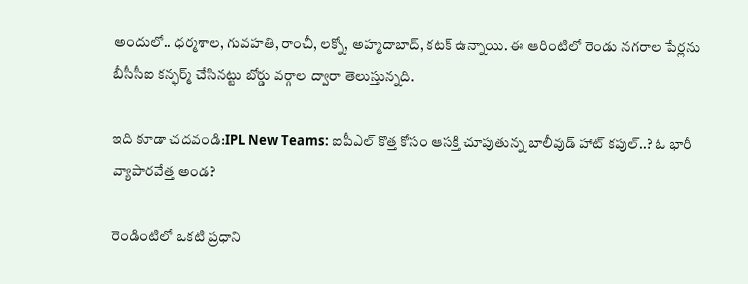అందులో.. ధర్మశాల, గువహతి, రాంచీ, లక్నో, అహ్మదాబాద్, కటక్ ఉన్నాయి. ఈ ఆరింటిలో రెండు నగరాల పేర్లను బీసీసీఐ కన్ఫర్మ్ చేసినట్టు బోర్డు వర్గాల ద్వారా తెలుస్తున్నది.

ఇది కూడా చదవండి:IPL New Teams: ఐపీఎల్ కొత్త కోసం ఆసక్తి చూపుతున్న బాలీవుడ్ హాట్ కపుల్..? ఓ భారీ వ్యాపారవేత్త అండ?

రెండింటిలో ఒకటి ప్రధాని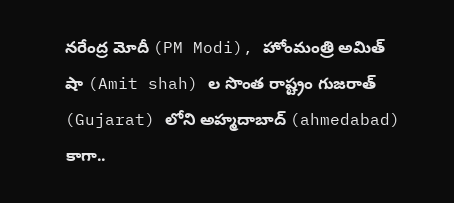నరేంద్ర మోదీ (PM Modi), హోంమంత్రి అమిత్ షా (Amit shah) ల సొంత రాష్ట్రం గుజరాత్ (Gujarat) లోని అహ్మదాబాద్ (ahmedabad) కాగా..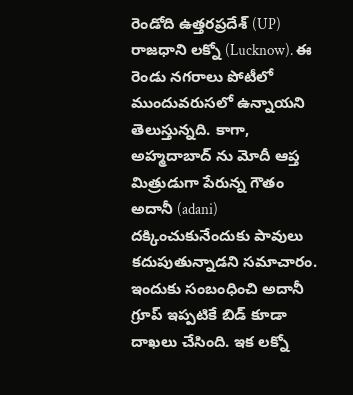రెండోది ఉత్తరప్రదేశ్ (UP) రాజధాని లక్నో (Lucknow). ఈ రెండు నగరాలు పోటీలో ముందువరుసలో ఉన్నాయని తెలుస్తున్నది. కాగా, అహ్మదాబాద్ ను మోదీ ఆప్త మిత్రుడుగా పేరున్న గౌతం అదానీ (adani) దక్కించుకునేందుకు పావులు కదుపుతున్నాడని సమాచారం. ఇందుకు సంబంధించి అదానీ గ్రూప్ ఇప్పటికే బిడ్ కూడా దాఖలు చేసింది. ఇక లక్నో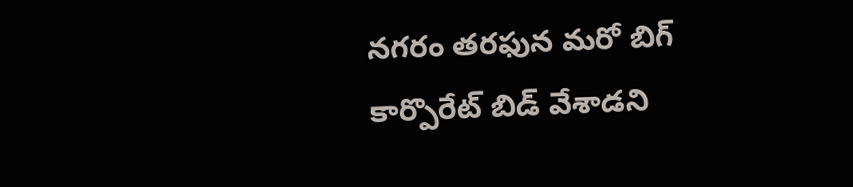నగరం తరఫున మరో బిగ్ కార్పొరేట్ బిడ్ వేశాడని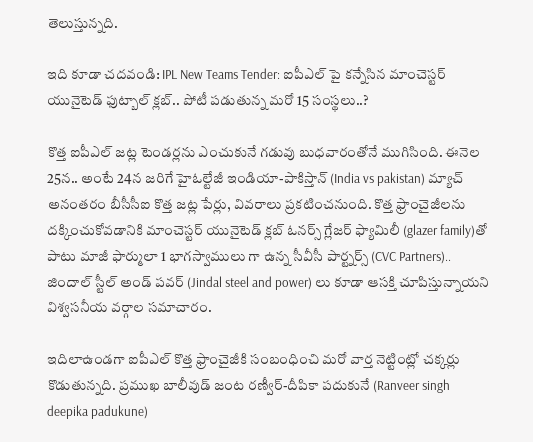తెలుస్తున్నది.

ఇది కూడా చదవండి: IPL New Teams Tender: ఐపీఎల్ పై కన్నేసిన మాంచెస్టర్ యునైటెడ్ ఫుట్బాల్ క్లబ్.. పోటీ పడుతున్న మరో 15 సంస్థలు..?

కొత్త ఐపీఎల్ జట్ల టెండర్లను ఎంచుకునే గడువు బుధవారంతోనే ముగిసింది. ఈనెల 25న.. అంటే 24న జరిగే హైఓల్టేజీ ఇండియా-పాకిస్తాన్ (India vs pakistan) మ్యాచ్ అనంతరం బీసీసీఐ కొత్త జట్ల పేర్లు, వివరాలు ప్రకటించనుంది. కొత్త ఫ్రాంచైజీలను దక్కించుకోవడానికి మాంచెస్టర్ యునైటెడ్ క్లబ్ ఓనర్స్ గ్లేజర్ ఫ్యామిలీ (glazer family)తో పాటు మాజీ ఫార్ములా 1 భాగస్వాములు గా ఉన్న సీవీసీ పార్ట్నర్స్ (CVC Partners).. జిందాల్ స్టీల్ అండ్ పవర్ (Jindal steel and power) లు కూడా ఆసక్తి చూపిస్తున్నాయని విశ్వసనీయ వర్గాల సమాచారం.

ఇదిలాఉండగా ఐపీఎల్ కొత్త ఫ్రాంచైజీకి సంబంధించి మరో వార్త నెట్టింట్లో చక్కర్లు కొడుతున్నది. ప్రముఖ బాలీవుడ్ జంట రణ్వీర్-దీపికా పదుకునే (Ranveer singh deepika padukune)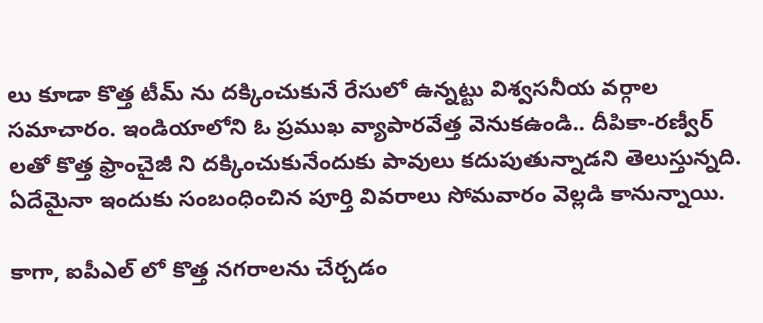లు కూడా కొత్త టీమ్ ను దక్కించుకునే రేసులో ఉన్నట్టు విశ్వసనీయ వర్గాల సమాచారం. ఇండియాలోని ఓ ప్రముఖ వ్యాపారవేత్త వెనుకఉండి.. దీపికా-రణ్వీర్ లతో కొత్త ఫ్రాంచైజీ ని దక్కించుకునేందుకు పావులు కదుపుతున్నాడని తెలుస్తున్నది. ఏదేమైనా ఇందుకు సంబంధించిన పూర్తి వివరాలు సోమవారం వెల్లడి కానున్నాయి.

కాగా, ఐపీఎల్ లో కొత్త నగరాలను చేర్చడం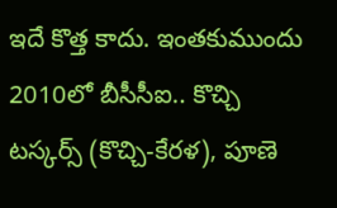ఇదే కొత్త కాదు. ఇంతకుముందు 2010లో బీసీసీఐ.. కొచ్చి టస్కర్స్ (కొచ్చి-కేరళ), పూణె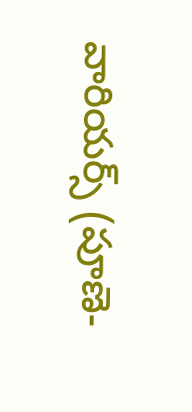వారియర్స్ (పూణె-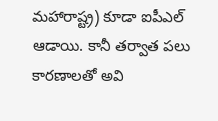మహారాష్ట్ర) కూడా ఐపీఎల్ ఆడాయి. కానీ తర్వాత పలు కారణాలతో అవి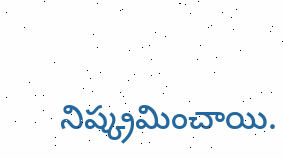నిష్క్రమించాయి.